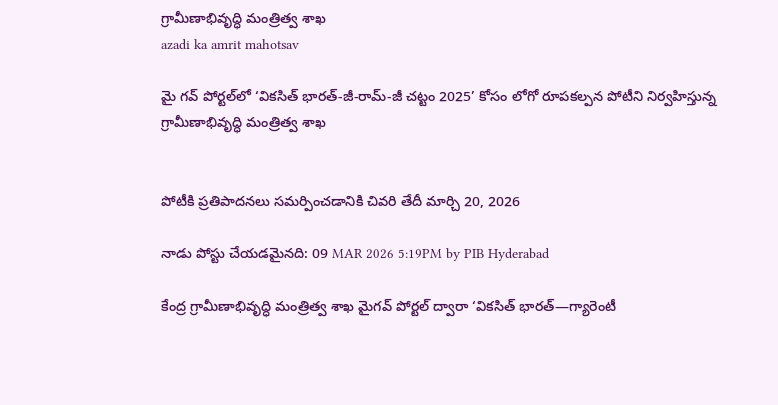గ్రామీణాభివృద్ధి మంత్రిత్వ శాఖ
azadi ka amrit mahotsav

మై గవ్‌ పోర్టల్‌లో ‘వికసిత్‌ భారత్-జీ-రామ్‌-జీ చట్టం 2025’ కోసం లోగో రూపకల్పన పోటీని నిర్వహిస్తున్న గ్రామీణాభివృద్ధి మంత్రిత్వ శాఖ


పోటీకి ప్రతిపాదనలు సమర్పించడానికి చివరి తేదీ మార్చి 20, 2026

నాడు పోస్టు చేయడమైనది: 09 MAR 2026 5:19PM by PIB Hyderabad

కేంద్ర గ్రామీణాభివృద్ధి మంత్రిత్వ శాఖ మైగవ్ పోర్టల్ ద్వారా ‘వికసిత్ భారత్—గ్యారెంటీ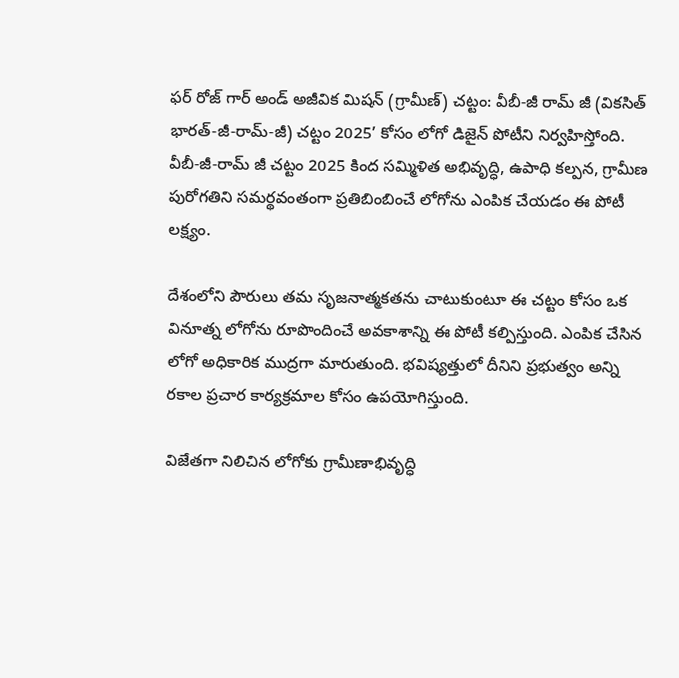ఫర్ రోజ్ గార్ అండ్ అజీవిక మిషన్ (గ్రామీణ్) చట్టం: వీబీ-జీ రామ్‌ జీ (వికసిత్ భారత్-జీ-రామ్‌-జీ) చట్టం 2025’ కోసం లోగో డిజైన్ పోటీని నిర్వహిస్తోంది. వీబీ-జీ-రామ్‌ జీ చట్టం 2025 కింద సమ్మిళిత అభివృద్ధి, ఉపాధి కల్పన, గ్రామీణ పురోగతిని సమర్థవంతంగా ప్రతిబింబించే లోగోను ఎంపిక చేయడం ఈ పోటీ లక్ష్యం.

దేశంలోని పౌరులు తమ సృజనాత్మకతను చాటుకుంటూ ఈ చట్టం కోసం ఒక వినూత్న లోగోను రూపొందించే అవకాశాన్ని ఈ పోటీ కల్పిస్తుంది. ఎంపిక చేసిన లోగో అధికారిక ముద్రగా మారుతుంది. భవిష్యత్తులో దీనిని ప్రభుత్వం అన్ని రకాల ప్రచార కార్యక్రమాల కోసం ఉపయోగిస్తుంది.

విజేతగా నిలిచిన లోగోకు గ్రామీణాభివృద్ధి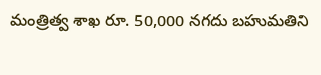మంత్రిత్వ శాఖ రూ. 50,000 నగదు బహుమతిని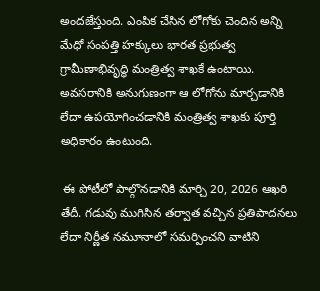అందజేస్తుంది. ఎంపిక చేసిన లోగోకు చెందిన అన్ని మేధో సంపత్తి హక్కులు భారత ప్రభుత్వ గ్రామీణాభివృద్ధి మంత్రిత్వ శాఖకే ఉంటాయి. అవసరానికి అనుగుణంగా ఆ లోగోను మార్చడానికి లేదా ఉపయోగించడానికి మంత్రిత్వ శాఖకు పూర్తి అధికారం ఉంటుంది.

 ఈ పోటీలో పాల్గొనడానికి మార్చి 20, 2026 ఆఖరి తేదీ. గడువు ముగిసిన తర్వాత వచ్చిన ప్రతిపాదనలు లేదా నిర్ణీత నమూనాలో సమర్పించని వాటిని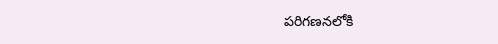పరిగణనలోకి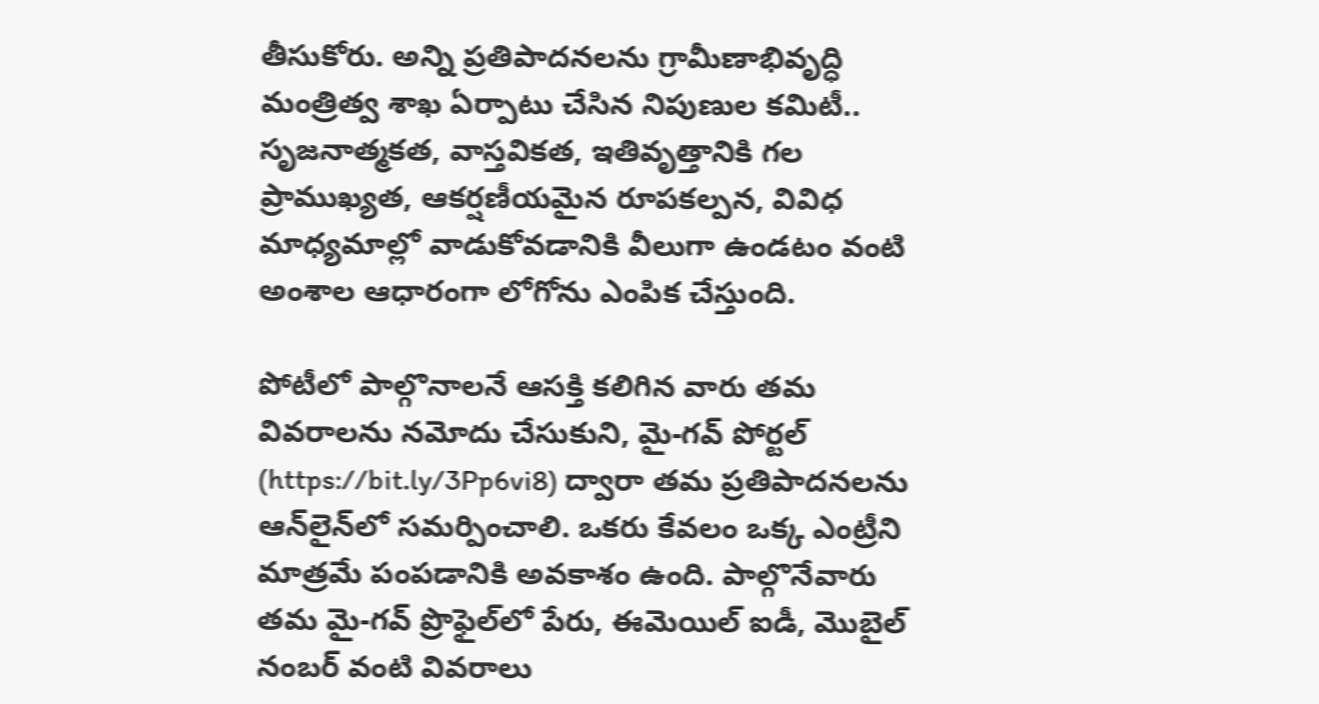తీసుకోరు. అన్ని ప్రతిపాదనలను గ్రామీణాభివృద్ధి మంత్రిత్వ శాఖ ఏర్పాటు చేసిన నిపుణుల కమిటీ.. సృజనాత్మకత, వాస్తవికత, ఇతివృత్తానికి గల ప్రాముఖ్యత, ఆకర్షణీయమైన రూపకల్పన, వివిధ మాధ్యమాల్లో వాడుకోవడానికి వీలుగా ఉండటం వంటి అంశాల ఆధారంగా లోగోను ఎంపిక చేస్తుంది.

పోటీలో పాల్గొనాలనే ఆసక్తి కలిగిన వారు తమ వివరాలను నమోదు చేసుకుని, మై-గవ్ పోర్టల్ (https://bit.ly/3Pp6vi8) ద్వారా తమ ప్రతిపాదనలను ఆన్‌లైన్‌లో సమర్పించాలి. ఒకరు కేవలం ఒక్క ఎంట్రీని మాత్రమే పంపడానికి అవకాశం ఉంది. పాల్గొనేవారు తమ మై-గవ్ ప్రొఫైల్‌లో పేరు, ఈమెయిల్ ఐడీ, మొబైల్ నంబర్ వంటి వివరాలు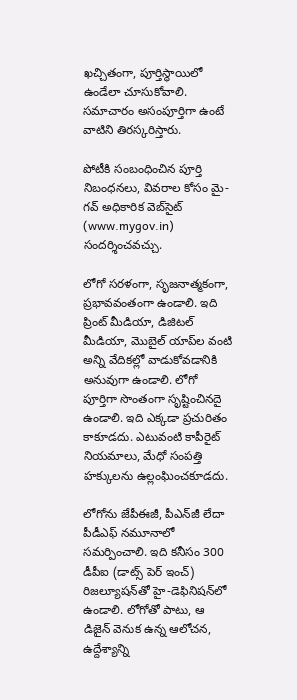ఖచ్చితంగా, పూర్తిస్థాయిలో ఉండేలా చూసుకోవాలి. సమాచారం అసంపూర్తిగా ఉంటే వాటిని తిరస్కరిస్తారు.

పోటీకి సంబంధించిన పూర్తి నిబంధనలు, వివరాల కోసం మై-గవ్ అధికారిక వెబ్‌సైట్ (www.mygov.in) సందర్శించవచ్చు.

లోగో సరళంగా, సృజనాత్మకంగా, ప్రభావవంతంగా ఉండాలి. ఇది ప్రింట్ మీడియా, డిజిటల్ మీడియా, మొబైల్ యాప్‌ల వంటి అన్ని వేదికల్లో వాడుకోవడానికి అనువుగా ఉండాలి. లోగో పూర్తిగా సొంతంగా సృష్టించినదై ఉండాలి. ఇది ఎక్కడా ప్రచురితం కాకూడదు. ఎటువంటి కాపీరైట్ నియమాలు, మేధో సంపత్తి హక్కులను ఉల్లంఘించకూడదు.

లోగోను జేపీఈజీ, పీఎన్‌జీ లేదా  పీడీఎఫ్‌ నమూనాలో సమర్పించాలి. ఇది కనీసం 300 డీపీఐ (డాట్స్ పెర్ ఇంచ్) రిజల్యూషన్‌తో హై-డెఫినిషన్‌లో ఉండాలి. లోగోతో పాటు, ఆ డిజైన్ వెనుక ఉన్న ఆలోచన, ఉద్దేశ్యాన్ని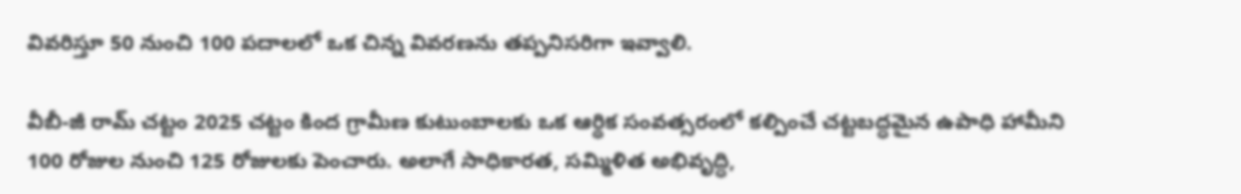వివరిస్తూ 50 నుంచి 100 పదాలలో ఒక చిన్న వివరణను తప్పనిసరిగా ఇవ్వాలి.

వీబీ-జీ రామ్‌ చట్టం 2025 చట్టం కింద గ్రామీణ కుటుంబాలకు ఒక ఆర్థిక సంవత్సరంలో కల్పించే చట్టబద్ధమైన ఉపాధి హామీని 100 రోజుల నుంచి 125 రోజులకు పెంచారు. అలాగే సాధికారత, సమ్మిళిత అభివృద్ధి,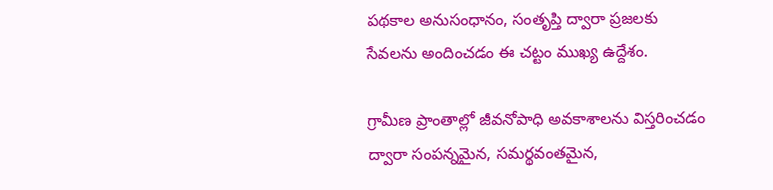పథకాల అనుసంధానం, సంతృప్తి ద్వారా ప్రజలకు సేవలను అందించడం ఈ చట్టం ముఖ్య ఉద్దేశం.

గ్రామీణ ప్రాంతాల్లో జీవనోపాధి అవకాశాలను విస్తరించడం ద్వారా సంపన్నమైన, సమర్థవంతమైన,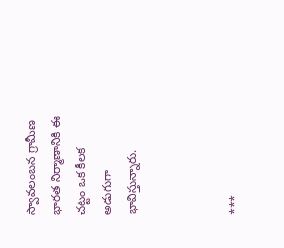స్వావలంబన గ్రామీణ భారత నిర్మాణానికి ఈ చట్టం ఒక కీలక అడుగుగా భావిస్తున్నారు.



***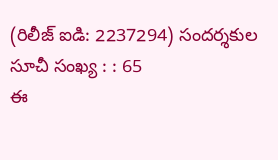(రిలీజ్ ఐడి: 2237294) సందర్శకుల సూచీ సంఖ్య : : 65
ఈ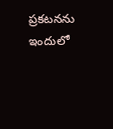ప్రకటనను ఇందులో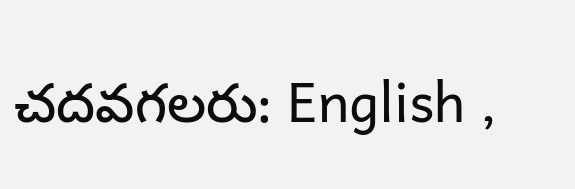చదవగలరు: English ,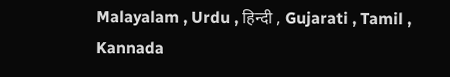Malayalam , Urdu , हिन्दी , Gujarati , Tamil , Kannada